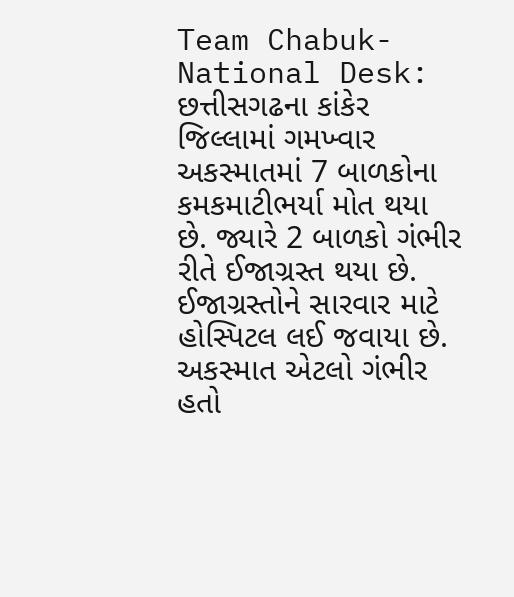Team Chabuk-National Desk: છત્તીસગઢના કાંકેર જિલ્લામાં ગમખ્વાર અકસ્માતમાં 7 બાળકોના કમકમાટીભર્યા મોત થયા છે. જ્યારે 2 બાળકો ગંભીર રીતે ઈજાગ્રસ્ત થયા છે. ઈજાગ્રસ્તોને સારવાર માટે હોસ્પિટલ લઈ જવાયા છે. અકસ્માત એટલો ગંભીર હતો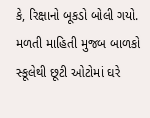કે, રિક્ષાનો બૂકડો બોલી ગયો.
મળતી માહિતી મુજબ બાળકો સ્કૂલેથી છૂટી ઓટોમાં ઘરે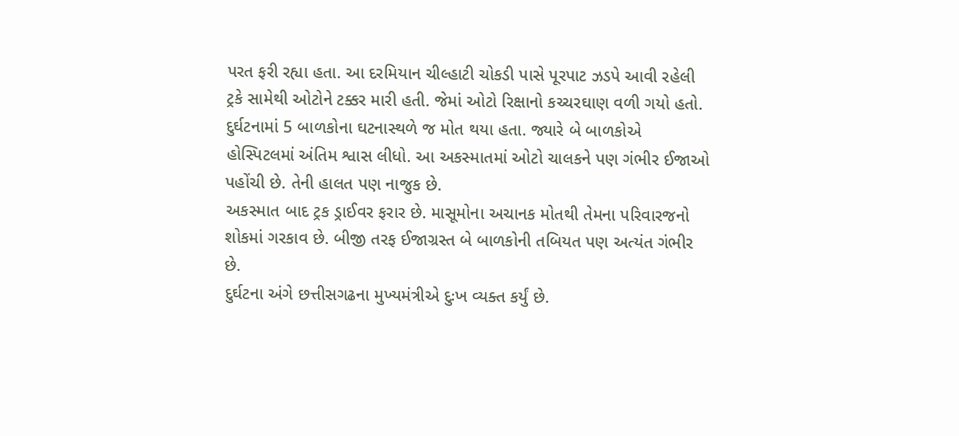પરત ફરી રહ્યા હતા. આ દરમિયાન ચીલ્હાટી ચોકડી પાસે પૂરપાટ ઝડપે આવી રહેલી ટ્રકે સામેથી ઓટોને ટક્કર મારી હતી. જેમાં ઓટો રિક્ષાનો કચ્ચરઘાણ વળી ગયો હતો. દુર્ઘટનામાં 5 બાળકોના ઘટનાસ્થળે જ મોત થયા હતા. જ્યારે બે બાળકોએ હોસ્પિટલમાં અંતિમ શ્વાસ લીધો. આ અકસ્માતમાં ઓટો ચાલકને પણ ગંભીર ઈજાઓ પહોંચી છે. તેની હાલત પણ નાજુક છે.
અકસ્માત બાદ ટ્રક ડ્રાઈવર ફરાર છે. માસૂમોના અચાનક મોતથી તેમના પરિવારજનો શોકમાં ગરકાવ છે. બીજી તરફ ઈજાગ્રસ્ત બે બાળકોની તબિયત પણ અત્યંત ગંભીર છે.
દુર્ઘટના અંગે છત્તીસગઢના મુખ્યમંત્રીએ દુઃખ વ્યક્ત કર્યું છે.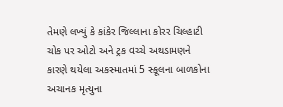તેમણે લખ્યું કે કાંકેર જિલ્લાના કોરર ચિલ્હાટી ચોક પર ઓટો અને ટ્રક વચ્ચે અથડામણને કારણે થયેલા અકસ્માતમાં 5 સ્કૂલના બાળકોના અચાનક મૃત્યુના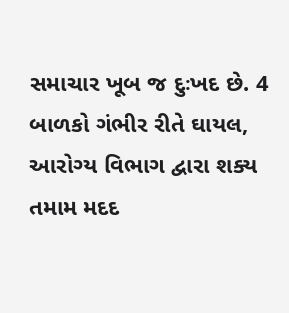સમાચાર ખૂબ જ દુઃખદ છે. 4 બાળકો ગંભીર રીતે ઘાયલ, આરોગ્ય વિભાગ દ્વારા શક્ય તમામ મદદ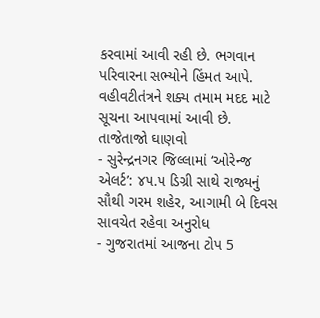કરવામાં આવી રહી છે. ભગવાન પરિવારના સભ્યોને હિંમત આપે. વહીવટીતંત્રને શક્ય તમામ મદદ માટે સૂચના આપવામાં આવી છે.
તાજેતાજો ઘાણવો
- સુરેન્દ્રનગર જિલ્લામાં ‘ઓરેન્જ એલર્ટ’: ૪૫.૫ ડિગ્રી સાથે રાજ્યનું સૌથી ગરમ શહેર, આગામી બે દિવસ સાવચેત રહેવા અનુરોધ
- ગુજરાતમાં આજના ટોપ 5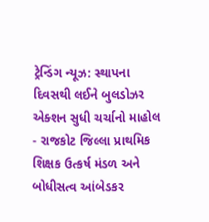ટ્રેન્ડિંગ ન્યૂઝ: સ્થાપના દિવસથી લઈને બુલડોઝર એક્શન સુધી ચર્ચાનો માહોલ
- રાજકોટ જિલ્લા પ્રાથમિક શિક્ષક ઉત્કર્ષ મંડળ અને બોધીસત્વ આંબેડકર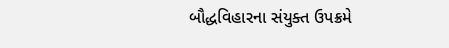બૌદ્ધવિહારના સંયુક્ત ઉપક્રમે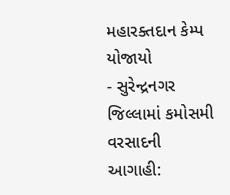મહારક્તદાન કેમ્પ યોજાયો
- સુરેન્દ્રનગર જિલ્લામાં કમોસમી વરસાદની આગાહી: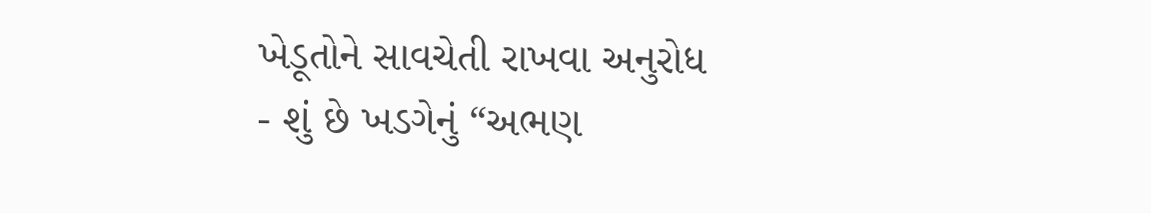ખેડૂતોને સાવચેતી રાખવા અનુરોધ
- શું છે ખડગેનું “અભણ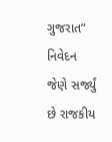ગુજરાત” નિવેદન જેણે સર્જ્યું છે રાજકીય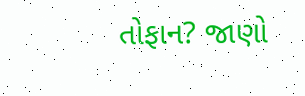તોફાન? જાણો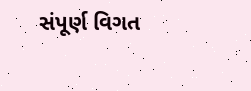સંપૂર્ણ વિગત